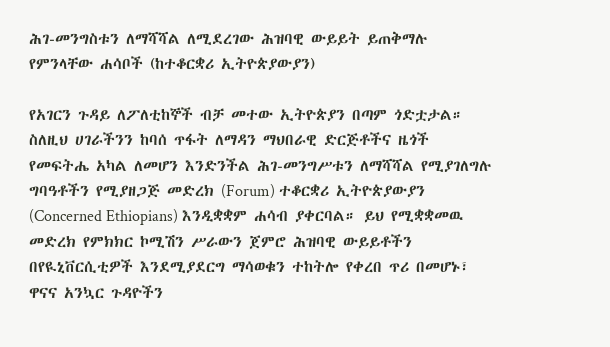ሕገ-መንግስቱን ለማሻሻል ለሚደረገው ሕዝባዊ ውይይት ይጠቅማሉ የምንላቸው ሐሳቦች (ከተቆርቋሪ ኢትዮጵያውያን)

የአገርን ጉዳይ ለፖለቲከኞች ብቻ መተው ኢትዮጵያን በጣም ጎድቷታል። ስለዚህ ሀገራችንን ከባሰ ጥፋት ለማዳን ማህበራዊ ድርጅቶችና ዜጎች የመፍትሔ አካል ለመሆን እንድንችል ሕገ-መንግሥቱን ለማሻሻል የሚያገለግሉ ግባዓቶችን የሚያዘጋጅ መድረክ (Forum) ተቆርቋሪ ኢትዮጵያውያን (Concerned Ethiopians) እንዲቋቋም ሐሳብ ያቀርባል። ይህ የሚቋቋመዉ መድረክ የምክክር ኮሚሽን ሥራውን ጀምሮ ሕዝባዊ ውይይቶችን በየዪኒቨርሲቲዎች እንደሚያደርግ ማሳወቁን ተከትሎ የቀረበ ጥሪ በመሆኑ፣ ዋናና አንኳር ጉዳዮችን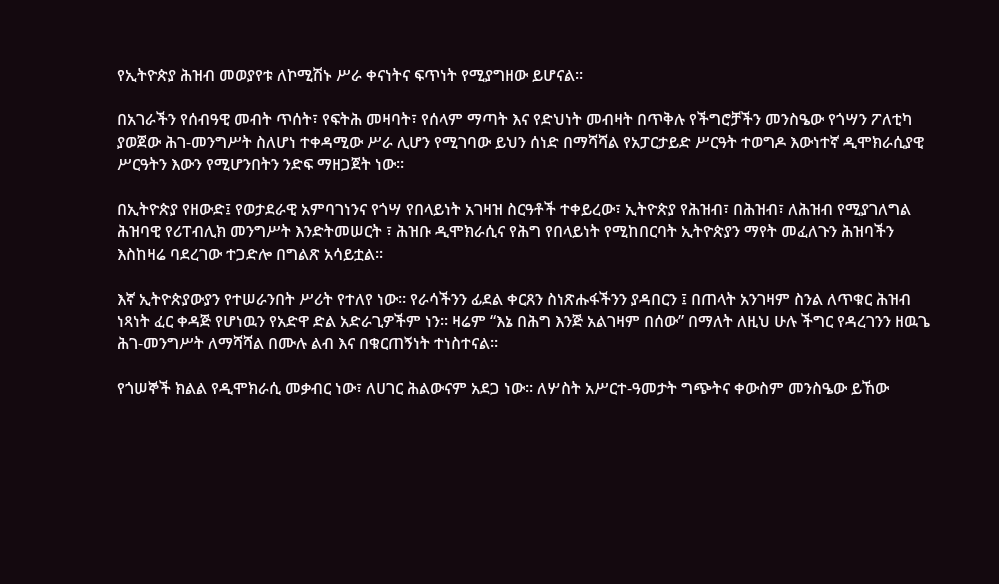የኢትዮጵያ ሕዝብ መወያየቱ ለኮሚሽኑ ሥራ ቀናነትና ፍጥነት የሚያግዘው ይሆናል።

በአገራችን የሰብዓዊ መብት ጥሰት፣ የፍትሕ መዛባት፣ የሰላም ማጣት እና የድህነት መብዛት በጥቅሉ የችግሮቻችን መንስዔው የጎሣን ፖለቲካ ያወጀው ሕገ-መንግሥት ስለሆነ ተቀዳሚው ሥራ ሊሆን የሚገባው ይህን ሰነድ በማሻሻል የአፓርታይድ ሥርዓት ተወግዶ እውነተኛ ዲሞክራሲያዊ ሥርዓትን እውን የሚሆንበትን ንድፍ ማዘጋጀት ነው።

በኢትዮጵያ የዘውድ፤ የወታደራዊ አምባገነንና የጎሣ የበላይነት አገዛዝ ስርዓቶች ተቀይረው፣ ኢትዮጵያ የሕዝብ፣ በሕዝብ፣ ለሕዝብ የሚያገለግል ሕዝባዊ የሪፐብሊክ መንግሥት እንድትመሠርት ፣ ሕዝቡ ዲሞክራሲና የሕግ የበላይነት የሚከበርባት ኢትዮጵያን ማየት መፈለጉን ሕዝባችን እስከዛሬ ባደረገው ተጋድሎ በግልጽ አሳይቷል።

እኛ ኢትዮጵያውያን የተሠራንበት ሥሪት የተለየ ነው። የራሳችንን ፊደል ቀርጸን ስነጽሑፋችንን ያዳበርን ፤ በጠላት አንገዛም ስንል ለጥቁር ሕዝብ ነጻነት ፈር ቀዳጅ የሆነዉን የአድዋ ድል አድራጊዎችም ነን። ዛሬም “እኔ በሕግ እንጅ አልገዛም በሰው” በማለት ለዚህ ሁሉ ችግር የዳረገንን ዘዉጌ ሕገ-መንግሥት ለማሻሻል በሙሉ ልብ እና በቁርጠኝነት ተነስተናል።

የጎሠኞች ክልል የዲሞክራሲ መቃብር ነው፣ ለሀገር ሕልውናም አደጋ ነው። ለሦስት አሥርተ-ዓመታት ግጭትና ቀውስም መንስዔው ይኸው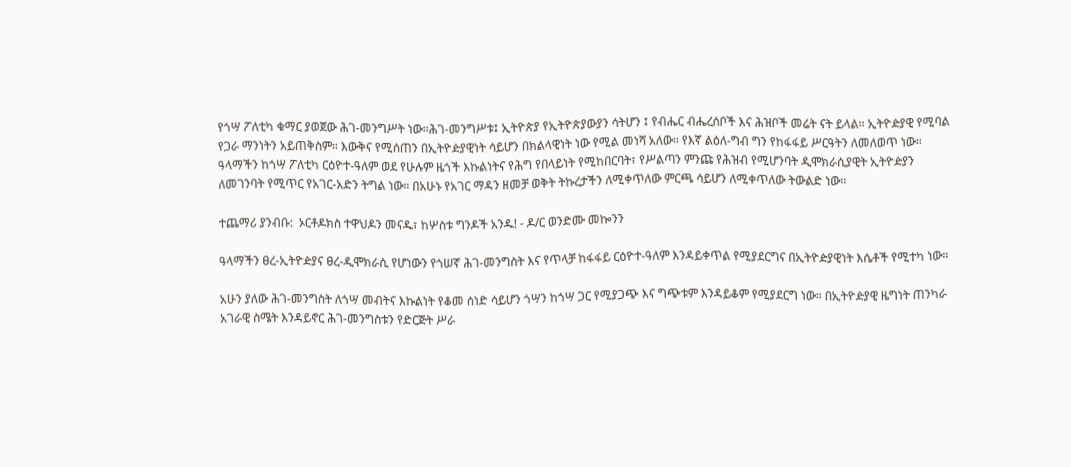የጎሣ ፖለቲካ ቁማር ያወጀው ሕገ-መንግሥት ነው።ሕገ-መንግሥቱ፤ ኢትዮጵያ የኢትዮጵያውያን ሳትሆን ፤ የብሔር ብሔረሰቦች እና ሕዝቦች መሬት ናት ይላል። ኢትዮዽያዊ የሚባል የጋራ ማንነትን አይጠቅስም። እውቅና የሚሰጠን በኢትዮዽያዊነት ሳይሆን በክልላዊነት ነው የሚል መነሻ አለው። የእኛ ልዕለ-ግብ ግን የከፋፋይ ሥርዓትን ለመለወጥ ነው። ዓላማችን ከጎሣ ፖለቲካ ርዕዮተ-ዓለም ወደ የሁሉም ዜጎች እኩልነትና የሕግ የበላይነት የሚከበርባት፣ የሥልጣን ምንጩ የሕዝብ የሚሆንባት ዲሞክራሲያዊት ኢትዮዽያን ለመገንባት የሚጥር የአገር-አድን ትግል ነው። በአሁኑ የአገር ማዳን ዘመቻ ወቅት ትኩረታችን ለሚቀጥለው ምርጫ ሳይሆን ለሚቀጥለው ትውልድ ነው።

ተጨማሪ ያንብቡ:  ኦርቶዶክስ ተዋህዶን መናዱ፣ ከሦስቱ ግንዶች አንዱ! - ዶ/ር ወንድሙ መኰንን

ዓላማችን ፀረ-ኢትዮዽያና ፀረ-ዲሞክራሲ የሆነውን የጎሠኛ ሕገ-መንግስት እና የጥላቻ ከፋፋይ ርዕዮተ-ዓለም እንዳይቀጥል የሚያደርግና በኢትዮዽያዊነት እሴቶች የሚተካ ነው።

አሁን ያለው ሕገ-መንግስት ለጎሣ መብትና እኩልነት የቆመ ሰነድ ሳይሆን ጎሣን ከጎሣ ጋር የሚያጋጭ እና ግጭቱም እንዳይቆም የሚያደርግ ነው። በኢትዮዽያዊ ዜግነት ጠንካራ አገራዊ ስሜት እንዳይኖር ሕገ-መንግስቱን የድርጅት ሥራ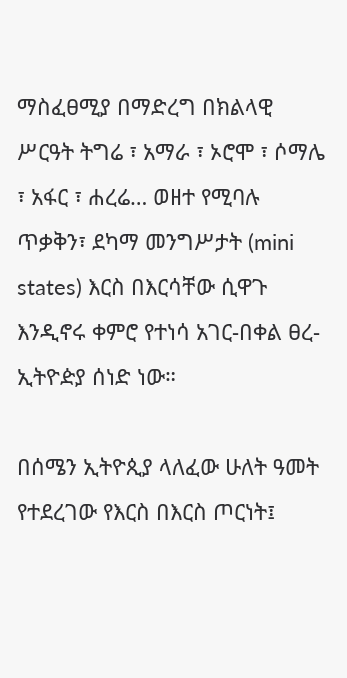ማስፈፀሚያ በማድረግ በክልላዊ ሥርዓት ትግሬ ፣ አማራ ፣ ኦሮሞ ፣ ሶማሌ ፣ አፋር ፣ ሐረሬ… ወዘተ የሚባሉ ጥቃቅን፣ ደካማ መንግሥታት (mini states) እርስ በእርሳቸው ሲዋጉ እንዲኖሩ ቀምሮ የተነሳ አገር-በቀል ፀረ-ኢትዮዽያ ሰነድ ነው።

በሰሜን ኢትዮጲያ ላለፈው ሁለት ዓመት የተደረገው የእርስ በእርስ ጦርነት፤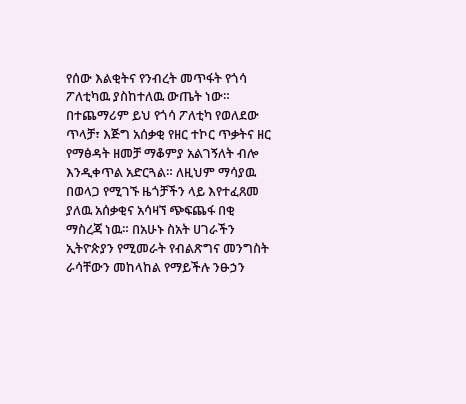የሰው እልቂትና የንብረት መጥፋት የጎሳ ፖለቲካዉ ያስከተለዉ ውጤት ነው። በተጨማሪም ይህ የጎሳ ፖለቲካ የወለደው ጥላቻ፣ እጅግ አሰቃቂ የዘር ተኮር ጥቃትና ዘር የማፅዳት ዘመቻ ማቆምያ አልገኝለት ብሎ እንዲቀጥል አድርጓል። ለዚህም ማሳያዉ በወላጋ የሚገኙ ዜጎቻችን ላይ እየተፈጸመ ያለዉ አሰቃቂና አሳዛኘ ጭፍጨፋ በቂ ማስረጃ ነዉ። በአሁኑ ስአት ሀገራችን ኢትዮጵያን የሚመራት የብልጽግና መንግስት ራሳቸውን መከላከል የማይችሉ ንፁኃን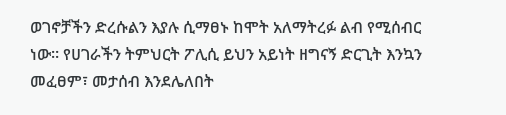ወገኖቻችን ድረሱልን እያሉ ሲማፀኑ ከሞት አለማትረፉ ልብ የሚሰብር ነው። የሀገራችን ትምህርት ፖሊሲ ይህን አይነት ዘግናኝ ድርጊት እንኳን መፈፀም፣ መታሰብ እንደሌለበት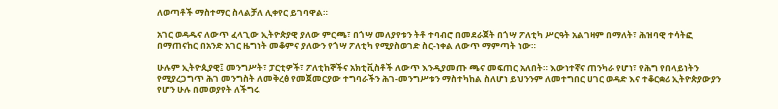ለወጣቶች ማስተማር ስላልቻለ ሊቀየር ይገባዋል።

አገር ወዳዱና ለውጥ ፈላጊው ኢትዮጵያዊ ያለው ምርጫ፣ በጎሣ መለያየቱን ትቶ ተባብሮ በመደራጀት በጎሣ ፖለቲካ ሥርዓት አልገዛም በማለት፣ ሕዝባዊ ተሳትፎ በማጠናከር በአንድ አገር ዜግነት መቆምና ያለውን የጎሣ ፖለቲካ የሚያስወገድ ስር-ነቀል ለውጥ ማምጣት ነው።

ሁሉም ኢትዮጲያዊ፤ መንግሥት፣ ፓርቲዎች፣ ፖለቲከኞችና አክቲቪስቶች ለውጥ እንዲያመጡ ጫና መፍጠር አለበት። እውነተኛና ጠንካራ የሆነ፣ የሕግ የበላይነትን የሚያረጋግጥ ሕገ መንግስት ለመቅረፅ የመጀመርያው ተግባራችን ሕገ-መንግሥቱን ማስተካከል ስለሆነ ይህንንም ለመተግበር ሀገር ወዳድ እና ተቆርቋሪ ኢትዮጵያውያን የሆን ሁሉ በመወያየት ለችግሩ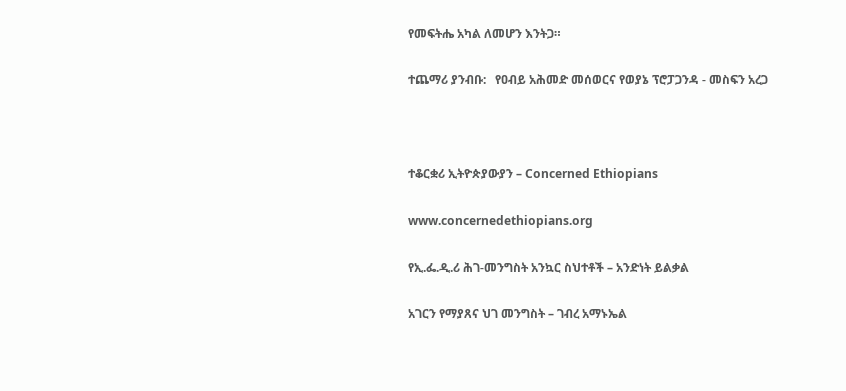የመፍትሔ አካል ለመሆን እንትጋ።

ተጨማሪ ያንብቡ:   የዐብይ አሕመድ መሰወርና የወያኔ ፕሮፓጋንዳ - መስፍን አረጋ



ተቆርቋሪ ኢትዮጵያውያን – Concerned Ethiopians

www.concernedethiopians.org

የኢ.ፌ.ዲ.ሪ ሕገ-መንግስት አንኳር ስህተቶች – አንድነት ይልቃል

አገርን የማያጸና ህገ መንግስት – ገብረ አማኑኤል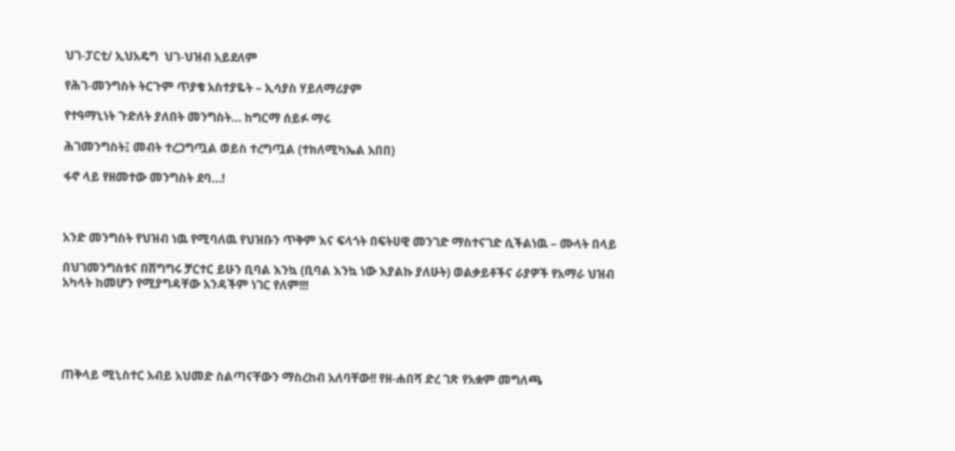ህገ-ፓርቲ/ ኢህአዴግ  ህገ-ህዝብ አይደለም

የሕገ-መንግስት ትርጉም ጥያቄ አስተያዬት – ኢሳያስ ሃይለማሪያም

የተዓማኒነት ጉድለት ያለበት መንግስት… ከግርማ ሰይፉ ማሩ

ሕገመንግስት፤ መብት ተረጋግጧል ወይስ ተረግጧል (ተክለሚካኤል አበበ)

ፋኖ ላይ የዘመተው መንግስት ደባ…!



አንድ መንግስት የህዝብ ነዉ የሚባለዉ የህዝቡን ጥቅም እና ፍላጎት በፍትሀዊ መንገድ ማስተናገድ ሲችልነዉ – ሙላት በላይ

በህገመንግስቱና በሽግግሩ ቻርተር ይሁን ቢባል እንኳ (ቢባል እንኳ ነው እያልኩ ያለሁት) ወልቃይቶችና ራያዎች የአማራ ህዝብ አካላት ከመሆን የሚያግዳቸው አንዳችም ነገር የለም!!!





ጠቅላይ ሚኒስተር አብይ አህመድ ስልጣናቸውን ማስረከብ አለባቸው!! የዘ-ሐበሻ ድረ ገጽ የአቋም መግለጫ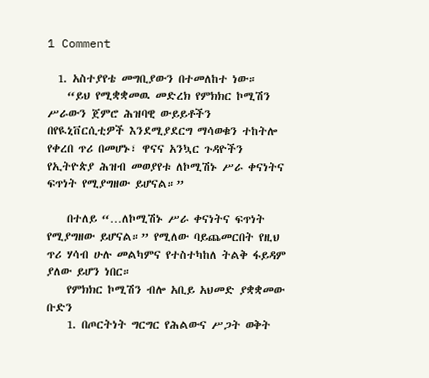1 Comment

  1. አስተያየቴ መግቢያውን በተመለከተ ነው።
    “ይህ የሚቋቋመዉ መድረክ የምክክር ኮሚሽን ሥራውን ጀምሮ ሕዝባዊ ውይይቶችን በየዪኒቨርሲቲዎች እንደሚያደርግ ማሳወቁን ተከትሎ የቀረበ ጥሪ በመሆኑ፣ ዋናና አንኳር ጉዳዮችን የኢትዮጵያ ሕዝብ መወያየቱ ለኮሚሽኑ ሥራ ቀናነትና ፍጥነት የሚያግዘው ይሆናል።”

    በተለይ “…ለኮሚሽኑ ሥራ ቀናነትና ፍጥነት የሚያግዘው ይሆናል።” የሚለው ባይጨመርበት የዚህ ጥሪ ሃሳብ ሁሉ መልካምና የተስተካከለ ትልቅ ፋይዳም ያለው ይሆን ነበር።
    የምክክር ኮሚሽን ብሎ አቢይ አህመድ ያቋቋመው ቡድን
    1. በጦርትነት ግርግር የሕልውና ሥጋት ወቅት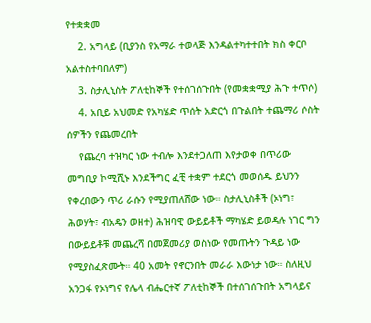የተቋቋመ
    2. አግላይ (ቢያንስ የአማራ ተወላጅ እንዳልተካተተበት ክስ ቀርቦ አልተስተባበለም)
    3. ስታሊኒስት ፖለቲከኞች የተሰገሰጉበት (የመቋቋሚያ ሕጉ ተጥሶ)
    4. አቢይ አህመድ የአካሄድ ጥሰት አድርጎ በጉልበት ተጨማሪ ሶስት ሰዎችን የጨመረበት
    የጨረባ ተዝካር ነው ተብሎ እንደተጋለጠ እየታወቀ በጥሪው መግቢያ ኮሚሺኑ እንደችግር ፈቺ ተቋም ተደርጎ መወሰዱ ይህንን የቀረበውን ጥሪ ራሱን የሚያጠለሸው ነው። ስታሊኒስቶች (ኦነግ፣ ሕወሃት፣ ብአዴን ወዘተ) ሕዝባዊ ውይይቶች ማካሄድ ይወዳሉ ነገር ግን በውይይቶቹ መጨረሻ በመጀመሪያ ወስነው የመጡትን ጉዳይ ነው የሚያስፈጽሙት። 40 አመት የኖርንበት መራራ እውነታ ነው። ስለዚህ አንጋፋ የኦነግና የሌላ ብሔርተኛ ፖለቲከኞች በተሰገሰጉበት አግላይና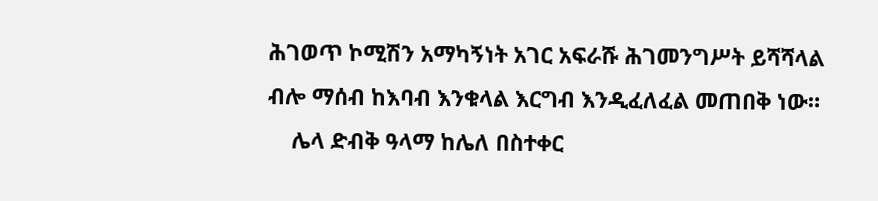ሕገወጥ ኮሚሽን አማካኝነት አገር አፍራሹ ሕገመንግሥት ይሻሻላል ብሎ ማሰብ ከእባብ እንቁላል እርግብ እንዲፈለፈል መጠበቅ ነው።
    ሌላ ድብቅ ዓላማ ከሌለ በስተቀር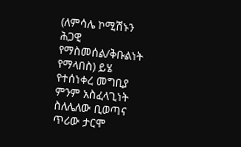(ለምሳሌ ኮሚሽኑን ሕጋዊ የማስመሰል/ቅቡልነት የማላበስ) ይሄ የተሰነቀረ መግቢያ ምንም አስፈላጊነት ስለሌለው ቢወጣና ጥሪው ታርሞ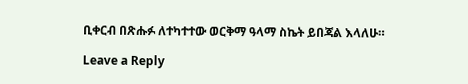ቢቀርብ በጽሑፉ ለተካተተው ወርቅማ ዓላማ ስኬት ይበጃል እላለሁ።

Leave a Reply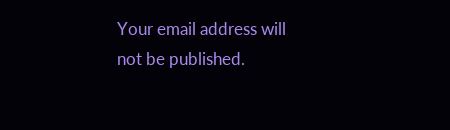Your email address will not be published.